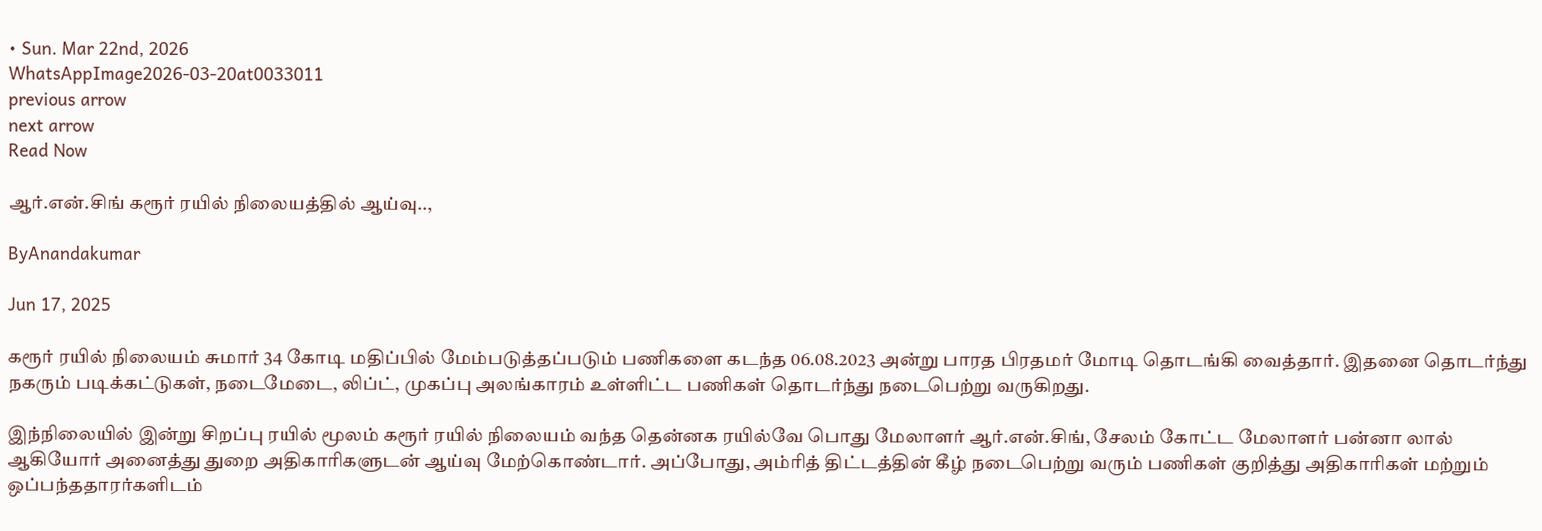• Sun. Mar 22nd, 2026
WhatsAppImage2026-03-20at0033011
previous arrow
next arrow
Read Now

ஆர்.என்.சிங் கரூர் ரயில் நிலையத்தில் ஆய்வு..,

ByAnandakumar

Jun 17, 2025

கரூர் ரயில் நிலையம் சுமார் 34 கோடி மதிப்பில் மேம்படுத்தப்படும் பணிகளை கடந்த 06.08.2023 அன்று பாரத பிரதமர் மோடி தொடங்கி வைத்தார். இதனை தொடர்ந்து நகரும் படிக்கட்டுகள், நடைமேடை, லிப்ட், முகப்பு அலங்காரம் உள்ளிட்ட பணிகள் தொடர்ந்து நடைபெற்று வருகிறது.

இந்நிலையில் இன்று சிறப்பு ரயில் மூலம் கரூர் ரயில் நிலையம் வந்த தென்னக ரயில்வே பொது மேலாளர் ஆர்.என்.சிங், சேலம் கோட்ட மேலாளர் பன்னா லால் ஆகியோர் அனைத்து துறை அதிகாரிகளுடன் ஆய்வு மேற்கொண்டார். அப்போது, அம்ரித் திட்டத்தின் கீழ் நடைபெற்று வரும் பணிகள் குறித்து அதிகாரிகள் மற்றும் ஒப்பந்ததாரர்களிடம்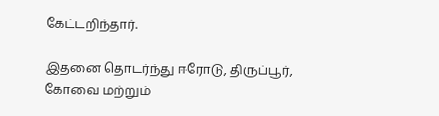கேட்டறிந்தார்.

இதனை தொடர்ந்து ஈரோடு, திருப்பூர், கோவை மற்றும்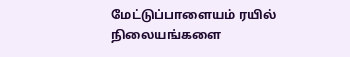மேட்டுப்பாளையம் ரயில் நிலையங்களை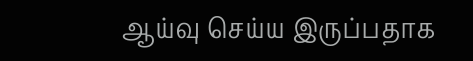ஆய்வு செய்ய இருப்பதாக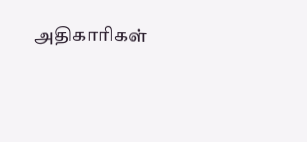அதிகாரிகள்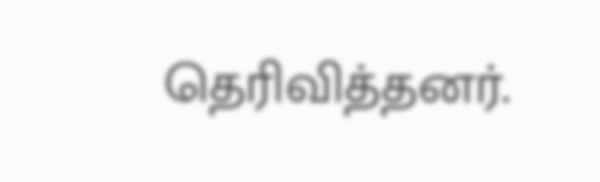தெரிவித்தனர்.